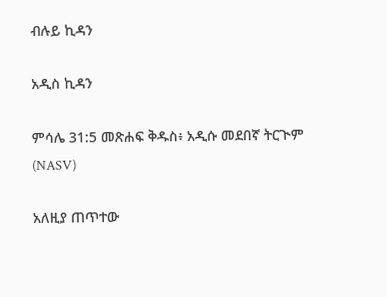ብሉይ ኪዳን

አዲስ ኪዳን

ምሳሌ 31:5 መጽሐፍ ቅዱስ፥ አዲሱ መደበኛ ትርጒም (NASV)

አለዚያ ጠጥተው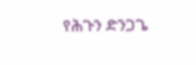የሕጉን ድንጋጌ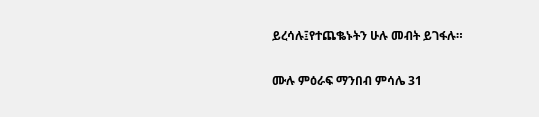ይረሳሉ፤የተጨቈኑትን ሁሉ መብት ይገፋሉ።

ሙሉ ምዕራፍ ማንበብ ምሳሌ 31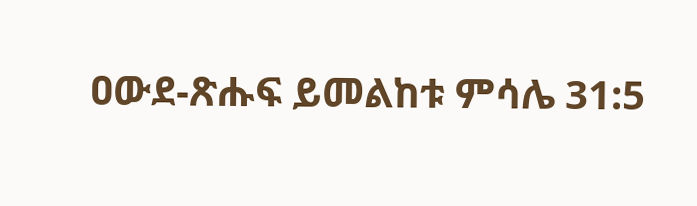ዐውደ-ጽሑፍ ይመልከቱ ምሳሌ 31:5